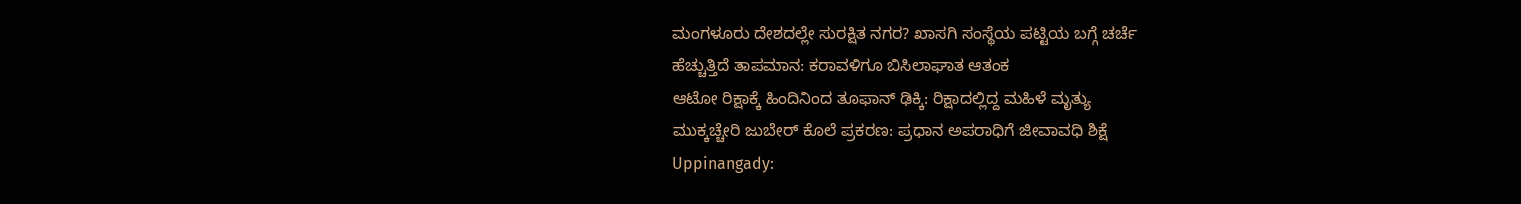ಮಂಗಳೂರು ದೇಶದಲ್ಲೇ ಸುರಕ್ಷಿತ ನಗರ? ಖಾಸಗಿ ಸಂಸ್ಥೆಯ ಪಟ್ಟಿಯ ಬಗ್ಗೆ ಚರ್ಚೆ
ಹೆಚ್ಚುತ್ತಿದೆ ತಾಪಮಾನ: ಕರಾವಳಿಗೂ ಬಿಸಿಲಾಘಾತ ಆತಂಕ
ಆಟೋ ರಿಕ್ಷಾಕ್ಕೆ ಹಿಂದಿನಿಂದ ತೂಫಾನ್ ಢಿಕ್ಕಿ: ರಿಕ್ಷಾದಲ್ಲಿದ್ದ ಮಹಿಳೆ ಮೃತ್ಯು
ಮುಕ್ಕಚ್ಚೇರಿ ಜುಬೇರ್ ಕೊಲೆ ಪ್ರಕರಣ: ಪ್ರಧಾನ ಅಪರಾಧಿಗೆ ಜೀವಾವಧಿ ಶಿಕ್ಷೆ
Uppinangady: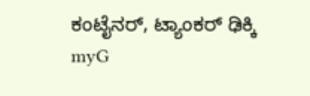ಕಂಟೈನರ್, ಟ್ಯಾಂಕರ್ ಢಿಕ್ಕಿ
myG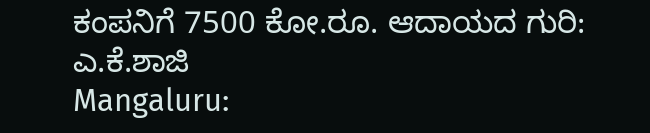ಕಂಪನಿಗೆ 7500 ಕೋ.ರೂ. ಆದಾಯದ ಗುರಿ: ಎ.ಕೆ.ಶಾಜಿ
Mangaluru: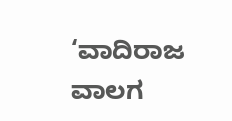‘ವಾದಿರಾಜ ವಾಲಗ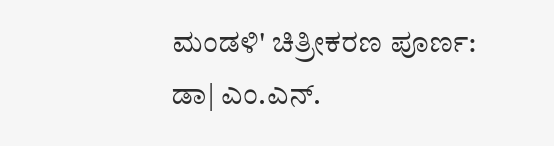ಮಂಡಳಿ' ಚಿತ್ರೀಕರಣ ಪೂರ್ಣ: ಡಾ| ಎಂ.ಎನ್.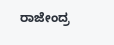ರಾಜೇಂದ್ರ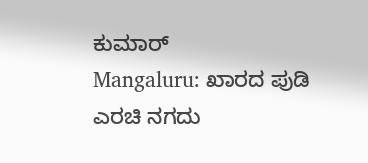ಕುಮಾರ್
Mangaluru: ಖಾರದ ಪುಡಿ ಎರಚಿ ನಗದು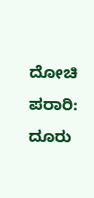ದೋಚಿ ಪರಾರಿ: ದೂರು